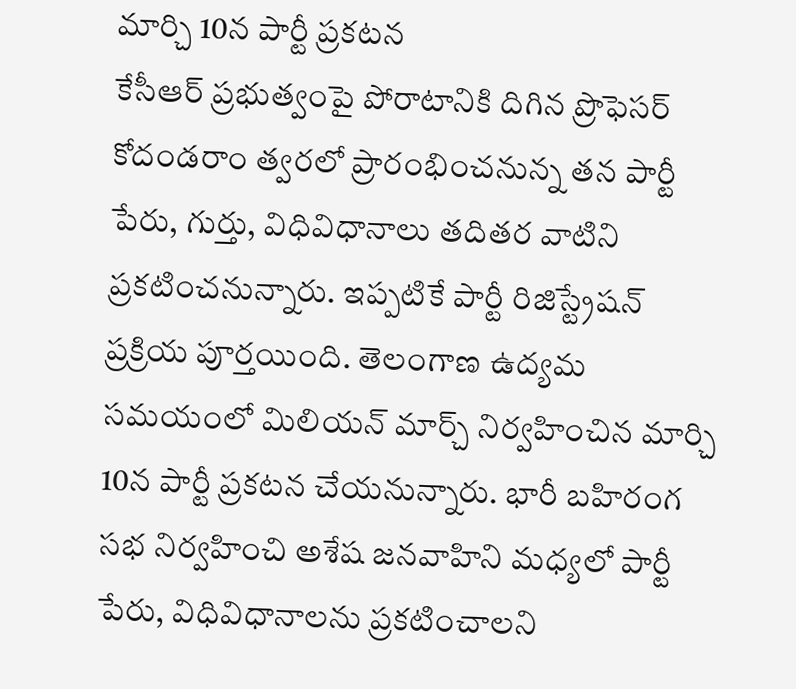మార్చి 10న పార్టీ ప్రకటన
కేసీఆర్ ప్రభుత్వంపై పోరాటానికి దిగిన ప్రొఫెసర్ కోదండరాం త్వరలో ప్రారంభించనున్న తన పార్టీ పేరు, గుర్తు, విధివిధానాలు తదితర వాటిని ప్రకటించనున్నారు. ఇప్పటికే పార్టీ రిజిస్ట్రేషన్ ప్రక్రియ పూర్తయింది. తెలంగాణ ఉద్యమ సమయంలో మిలియన్ మార్చ్ నిర్వహించిన మార్చి 10న పార్టీ ప్రకటన చేయనున్నారు. భారీ బహిరంగ సభ నిర్వహించి అశేష జనవాహిని మధ్యలో పార్టీ పేరు, విధివిధానాలను ప్రకటించాలని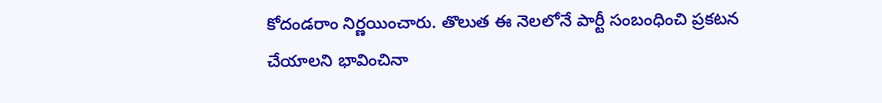కోదండరాం నిర్ణయించారు. తొలుత ఈ నెలలోనే పార్టీ సంబంధించి ప్రకటన చేయాలని భావించినా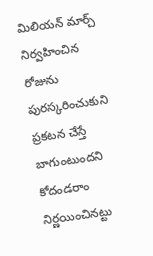మిలియన్ మార్చ్ నిర్వహించిన రోజును పురస్కరించుకుని ప్రకటన చేస్తే బాగుంటుందని కోదండరాం నిర్ణయించినట్టు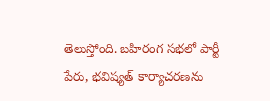తెలుస్తోంది. బహిరంగ సభలో పార్టీ పేరు, భవిష్యత్ కార్యాచరణను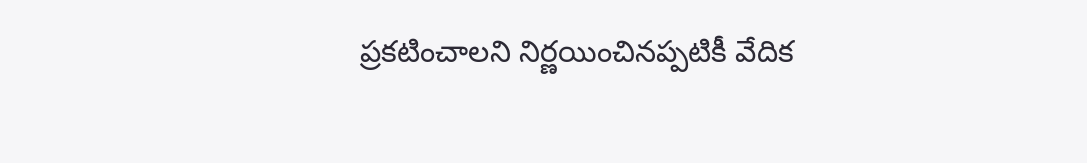ప్రకటించాలని నిర్ణయించినప్పటికీ వేదిక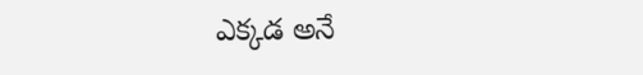ఎక్కడ అనే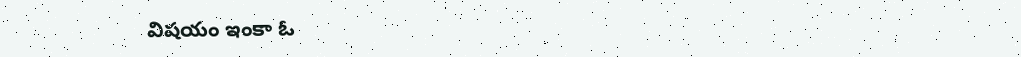విషయం ఇంకా ఓ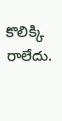కొలిక్కి రాలేదు.